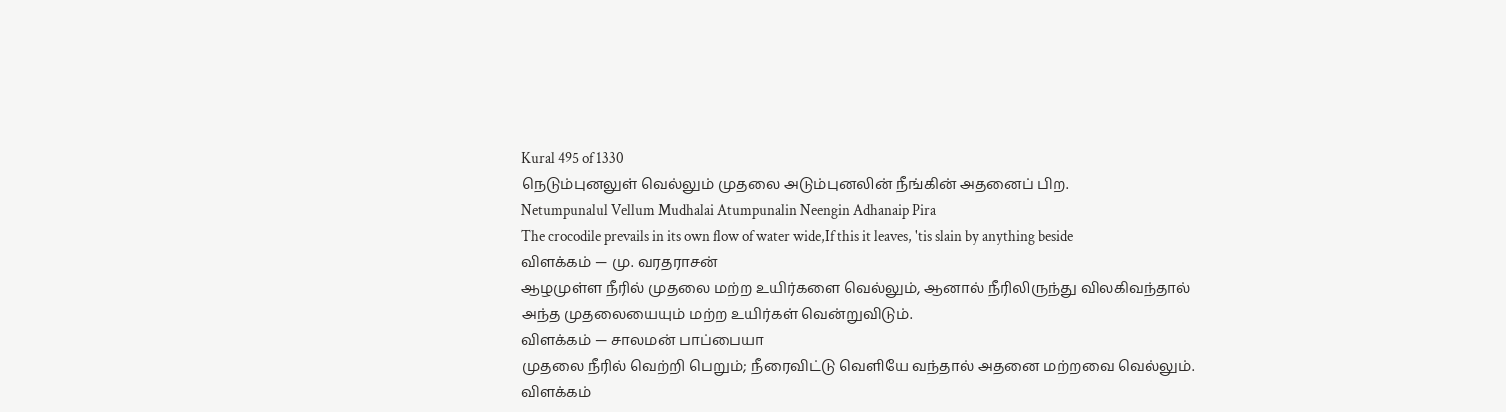Kural 495 of 1330
நெடும்புனலுள் வெல்லும் முதலை அடும்புனலின் நீங்கின் அதனைப் பிற.
Netumpunalul Vellum Mudhalai Atumpunalin Neengin Adhanaip Pira
The crocodile prevails in its own flow of water wide,If this it leaves, 'tis slain by anything beside
விளக்கம் — மு. வரதராசன்
ஆழமுள்ள நீரில் முதலை மற்ற உயிர்களை வெல்லும், ஆனால் நீரிலிருந்து விலகிவந்தால் அந்த முதலையையும் மற்ற உயிர்கள் வென்றுவிடும்.
விளக்கம் — சாலமன் பாப்பையா
முதலை நீரில் வெற்றி பெறும்; நீரைவிட்டு வெளியே வந்தால் அதனை மற்றவை வெல்லும்.
விளக்கம்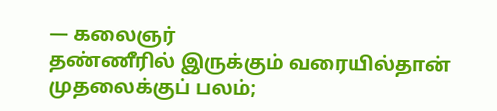— கலைஞர்
தண்ணீரில் இருக்கும் வரையில்தான் முதலைக்குப் பலம்;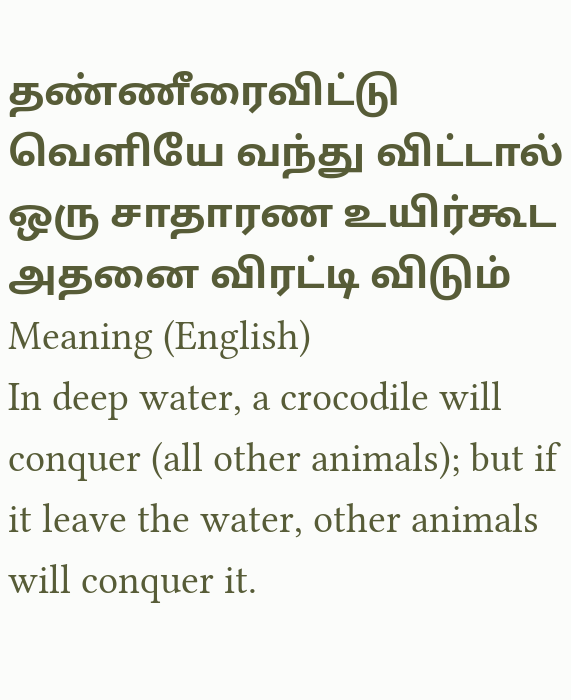தண்ணீரைவிட்டு வெளியே வந்து விட்டால் ஒரு சாதாரண உயிர்கூட அதனை விரட்டி விடும்
Meaning (English)
In deep water, a crocodile will conquer (all other animals); but if it leave the water, other animals will conquer it.